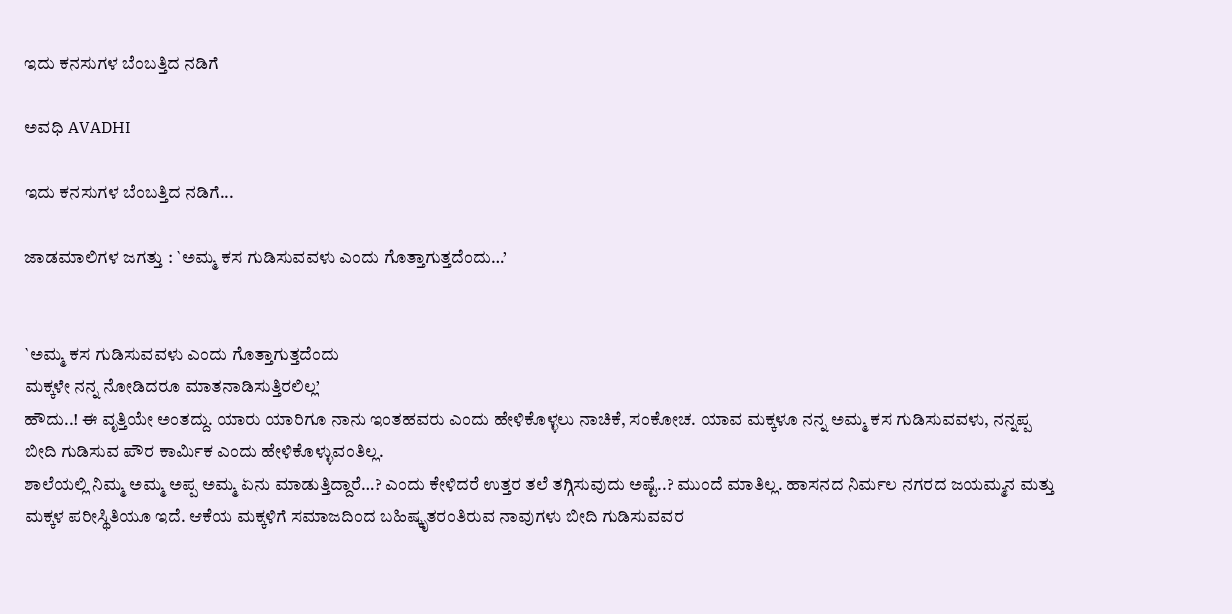ಇದು ಕನಸುಗಳ ಬೆಂಬತ್ತಿದ ನಡಿಗೆ‍

ಅವಧಿ AVADHI

ಇದು ಕನಸುಗಳ ಬೆಂಬತ್ತಿದ ನಡಿಗೆ...

ಜಾಡಮಾಲಿಗಳ ಜಗತ್ತು : `ಅಮ್ಮ ಕಸ ಗುಡಿಸುವವಳು ಎಂದು ಗೊತ್ತಾಗುತ್ತದೆಂದು…’


`ಅಮ್ಮ ಕಸ ಗುಡಿಸುವವಳು ಎಂದು ಗೊತ್ತಾಗುತ್ತದೆಂದು
ಮಕ್ಕಳೇ ನನ್ನ ನೋಡಿದರೂ ಮಾತನಾಡಿಸುತ್ತಿರಲಿಲ್ಲ’
ಹೌದು..! ಈ ವೃತ್ತಿಯೇ ಅಂತದ್ದು. ಯಾರು ಯಾರಿಗೂ ನಾನು ಇಂತಹವರು ಎಂದು ಹೇಳಿಕೊಳ್ಳಲು ನಾಚಿಕೆ, ಸಂಕೋಚ. ಯಾವ ಮಕ್ಕಳೂ ನನ್ನ ಅಮ್ಮ ಕಸ ಗುಡಿಸುವವಳು, ನನ್ನಪ್ಪ ಬೀದಿ ಗುಡಿಸುವ ಪೌರ ಕಾರ್ಮಿಕ ಎಂದು ಹೇಳಿಕೊಳ್ಳುವಂತಿಲ್ಲ.
ಶಾಲೆಯಲ್ಲಿ ನಿಮ್ಮ ಅಮ್ಮ ಅಪ್ಪ ಅಮ್ಮ ಏನು ಮಾಡುತ್ತಿದ್ದಾರೆ…? ಎಂದು ಕೇಳಿದರೆ ಉತ್ತರ ತಲೆ ತಗ್ಗಿಸುವುದು ಅಷ್ಟೆ..? ಮುಂದೆ ಮಾತಿಲ್ಲ. ಹಾಸನದ ನಿರ್ಮಲ ನಗರದ ಜಯಮ್ಮನ ಮತ್ತು ಮಕ್ಕಳ ಪರೀಸ್ಥಿತಿಯೂ ಇದೆ. ಆಕೆಯ ಮಕ್ಕಳಿಗೆ ಸಮಾಜದಿಂದ ಬಹಿಷ್ಕೃತರಂತಿರುವ ನಾವುಗಳು ಬೀದಿ ಗುಡಿಸುವವರ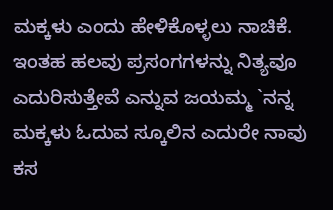ಮಕ್ಕಳು ಎಂದು ಹೇಳಿಕೊಳ್ಳಲು ನಾಚಿಕೆ.
ಇಂತಹ ಹಲವು ಪ್ರಸಂಗಗಳನ್ನು ನಿತ್ಯವೂ ಎದುರಿಸುತ್ತೇವೆ ಎನ್ನುವ ಜಯಮ್ಮ `ನನ್ನ ಮಕ್ಕಳು ಓದುವ ಸ್ಕೂಲಿನ ಎದುರೇ ನಾವು ಕಸ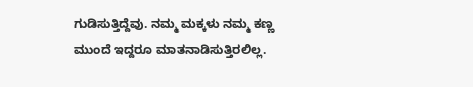ಗುಡಿಸುತ್ತಿದ್ದೆವು. ನಮ್ಮ ಮಕ್ಕಳು ನಮ್ಮ ಕಣ್ಣ ಮುಂದೆ ಇದ್ದರೂ ಮಾತನಾಡಿಸುತ್ತಿರಲಿಲ್ಲ.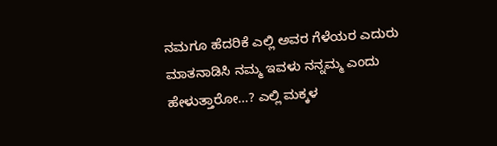ನಮಗೂ ಹೆದರಿಕೆ ಎಲ್ಲಿ ಅವರ ಗೆಳೆಯರ ಎದುರು ಮಾತನಾಡಿಸಿ ನಮ್ಮ ಇವಳು ನನ್ನಮ್ಮ ಎಂದು ಹೇಳುತ್ತಾರೋ…? ಎಲ್ಲಿ ಮಕ್ಕಳ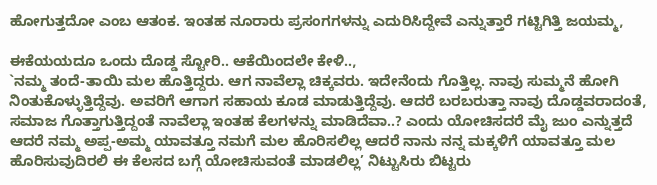ಹೋಗುತ್ತದೋ ಎಂಬ ಆತಂಕ. ಇಂತಹ ನೂರಾರು ಪ್ರಸಂಗಗಳನ್ನು ಎದುರಿಸಿದ್ದೇವೆ ಎನ್ನುತ್ತಾರೆ ಗಟ್ಟಿಗಿತ್ತಿ ಜಯಮ್ಮ,

ಈಕೆಯಯದೂ ಒಂದು ದೊಡ್ಡ ಸ್ಟೋರಿ.. ಆಕೆಯಿಂದಲೇ ಕೇಳಿ..,
`ನಮ್ಮ ತಂದೆ-ತಾಯಿ ಮಲ ಹೊತ್ತಿದ್ದರು. ಆಗ ನಾವೆಲ್ಲಾ ಚಿಕ್ಕವರು. ಇದೇನೆಂದು ಗೊತ್ತಿಲ್ಲ. ನಾವು ಸುಮ್ಮನೆ ಹೋಗಿ ನಿಂತುಕೊಳ್ಳುತ್ತಿದ್ದೆವು. ಅವರಿಗೆ ಆಗಾಗ ಸಹಾಯ ಕೂಡ ಮಾಡುತ್ತಿದ್ದೆವು. ಆದರೆ ಬರಬರುತ್ತಾ ನಾವು ದೊಡ್ಡವರಾದಂತೆ, ಸಮಾಜ ಗೊತ್ತಾಗುತ್ತಿದ್ದಂತೆ ನಾವೆಲ್ಲಾ ಇಂತಹ ಕೆಲಗಳನ್ನು ಮಾಡಿದೆವಾ..? ಎಂದು ಯೋಚಿಸದರೆ ಮೈ ಜುಂ ಎನ್ನುತ್ತದೆ ಆದರೆ ನಮ್ಮ ಅಪ್ಪ-ಅಮ್ಮ ಯಾವತ್ತೂ ನಮಗೆ ಮಲ ಹೊರಿಸಲಿಲ್ಲ ಆದರೆ ನಾನು ನನ್ನ ಮಕ್ಕಳಿಗೆ ಯಾವತ್ತೂ ಮಲ ಹೊರಿಸುವುದಿರಲಿ ಈ ಕೆಲಸದ ಬಗ್ಗೆ ಯೋಚಿಸುವಂತೆ ಮಾಡಲಿಲ್ಲ’ ನಿಟ್ಟುಸಿರು ಬಿಟ್ಟರು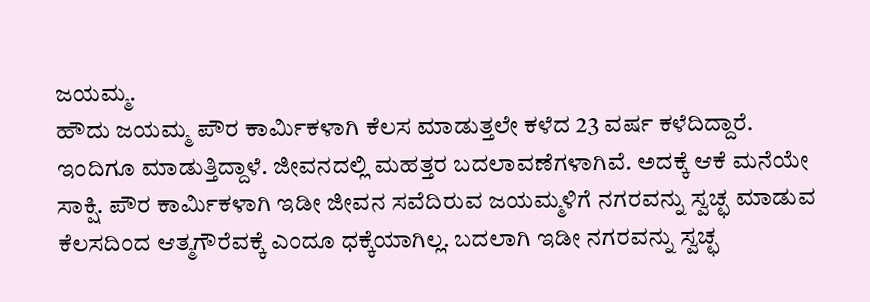ಜಯಮ್ಮ.
ಹೌದು ಜಯಮ್ಮ ಪೌರ ಕಾರ್ಮಿಕಳಾಗಿ ಕೆಲಸ ಮಾಡುತ್ತಲೇ ಕಳೆದ 23 ವರ್ಷ ಕಳೆದಿದ್ದಾರೆ. ಇಂದಿಗೂ ಮಾಡುತ್ತಿದ್ದಾಳೆ. ಜೀವನದಲ್ಲಿ ಮಹತ್ತರ ಬದಲಾವಣೆಗಳಾಗಿವೆ. ಅದಕ್ಕೆ ಆಕೆ ಮನೆಯೇ ಸಾಕ್ಷಿ. ಪೌರ ಕಾರ್ಮಿಕಳಾಗಿ ಇಡೀ ಜೀವನ ಸವೆದಿರುವ ಜಯಮ್ಮಳಿಗೆ ನಗರವನ್ನು ಸ್ವಚ್ಛ ಮಾಡುವ ಕೆಲಸದಿಂದ ಆತ್ಮಗೌರೆವಕ್ಕೆ ಎಂದೂ ಧಕ್ಕೆಯಾಗಿಲ್ಲ. ಬದಲಾಗಿ ಇಡೀ ನಗರವನ್ನು ಸ್ವಚ್ಛ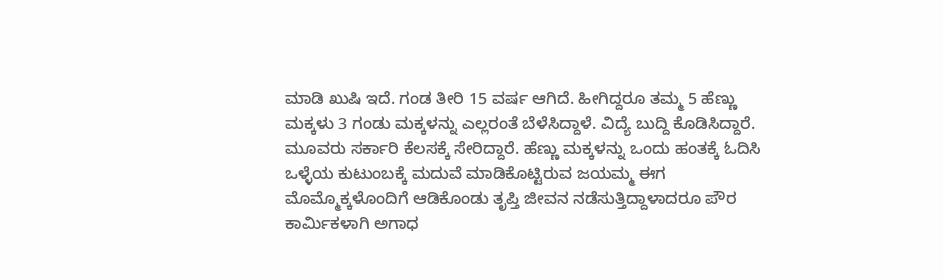ಮಾಡಿ ಖುಷಿ ಇದೆ. ಗಂಡ ತೀರಿ 15 ವರ್ಷ ಆಗಿದೆ. ಹೀಗಿದ್ದರೂ ತಮ್ಮ 5 ಹೆಣ್ಣು ಮಕ್ಕಳು 3 ಗಂಡು ಮಕ್ಕಳನ್ನು ಎಲ್ಲರಂತೆ ಬೆಳೆಸಿದ್ದಾಳೆ. ವಿದ್ಯೆ ಬುದ್ದಿ ಕೊಡಿಸಿದ್ದಾರೆ. ಮೂವರು ಸರ್ಕಾರಿ ಕೆಲಸಕ್ಕೆ ಸೇರಿದ್ದಾರೆ. ಹೆಣ್ಣು ಮಕ್ಕಳನ್ನು ಒಂದು ಹಂತಕ್ಕೆ ಓದಿಸಿ ಒಳ್ಳೆಯ ಕುಟುಂಬಕ್ಕೆ ಮದುವೆ ಮಾಡಿಕೊಟ್ಟಿರುವ ಜಯಮ್ಮ ಈಗ ಮೊಮ್ಮೊಕ್ಕಳೊಂದಿಗೆ ಆಡಿಕೊಂಡು ತೃಪ್ತಿ ಜೀವನ ನಡೆಸುತ್ತಿದ್ದಾಳಾದರೂ ಪೌರ ಕಾರ್ಮಿಕಳಾಗಿ ಅಗಾಧ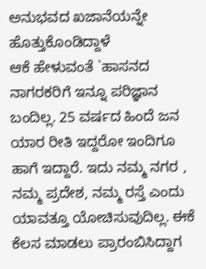ಅನುಭವದ ಖಜಾನೆಯನ್ನೇ ಹೊತ್ತುಕೊಂಡಿದ್ದಾಳೆ
ಆಕೆ ಹೇಳುವಂತೆ `ಹಾಸನದ ನಾಗರಕರಿಗೆ ಇನ್ನೂ ಪರಿಜ್ಞಾನ ಬಂದಿಲ್ಲ. 25 ವರ್ಷದ ಹಿಂದೆ ಜನ ಯಾರ ರೀತಿ ಇದ್ದರೋ ಇಂದಿಗೂ ಹಾಗೆ ಇದ್ದಾರೆ. ಇದು ನಮ್ಮ ನಗರ , ನಮ್ಮ ಪ್ರದೇಶ, ನಮ್ಮ ರಸ್ತೆ ಎಂದು ಯಾವತ್ತೂ ಯೋಚಿಸುವುದಿಲ್ಲ. ಈಕೆ ಕೆಲಸ ಮಾಡಲು ಪ್ರಾರಂಬಿಸಿದ್ದಾಗ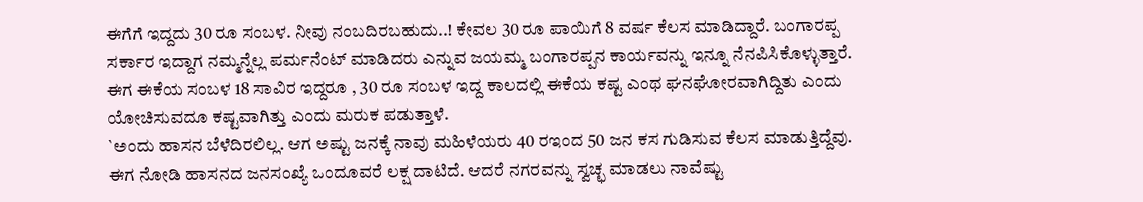ಈಗೆಗೆ ಇದ್ದದು 30 ರೂ ಸಂಬಳ. ನೀವು ನಂಬದಿರಬಹುದು..! ಕೇವಲ 30 ರೂ ಪಾಯಿಗೆ 8 ವರ್ಷ ಕೆಲಸ ಮಾಡಿದ್ದಾರೆ. ಬಂಗಾರಪ್ಪ ಸರ್ಕಾರ ಇದ್ದಾಗ ನಮ್ಮನ್ನೆಲ್ಲ ಪರ್ಮನೆಂಟ್ ಮಾಡಿದರು ಎನ್ನುವ ಜಯಮ್ಮ ಬಂಗಾರಪ್ಪನ ಕಾರ್ಯವನ್ನು ಇನ್ನೂ ನೆನಪಿಸಿಕೊಳ್ಳುತ್ತಾರೆ. ಈಗ ಈಕೆಯ ಸಂಬಳ 18 ಸಾವಿರ ಇದ್ದರೂ , 30 ರೂ ಸಂಬಳ ಇದ್ದ ಕಾಲದಲ್ಲಿ ಈಕೆಯ ಕಷ್ಟ ಎಂಥ ಘನಘೋರವಾಗಿದ್ದಿತು ಎಂದು ಯೋಚಿಸುವದೂ ಕಷ್ಟವಾಗಿತ್ತು ಎಂದು ಮರುಕ ಪಡುತ್ತಾಳೆ.
`ಅಂದು ಹಾಸನ ಬೆಳೆದಿರಲಿಲ್ಲ. ಆಗ ಅಷ್ಟು ಜನಕ್ಕೆ ನಾವು ಮಹಿಳೆಯರು 40 ರಇಂದ 50 ಜನ ಕಸ ಗುಡಿಸುವ ಕೆಲಸ ಮಾಡುತ್ತಿದ್ದೆವು. ಈಗ ನೋಡಿ ಹಾಸನದ ಜನಸಂಖ್ಯೆ ಒಂದೂವರೆ ಲಕ್ಷ ದಾಟಿದೆ. ಆದರೆ ನಗರವನ್ನು ಸ್ವಚ್ಛ ಮಾಡಲು ನಾವೆಷ್ಟು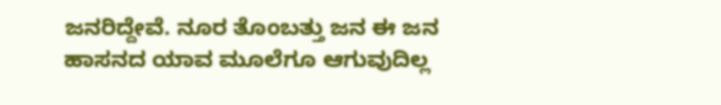ಜನರಿದ್ದೇವೆ. ನೂರ ತೊಂಬತ್ತು ಜನ ಈ ಜನ ಹಾಸನದ ಯಾವ ಮೂಲೆಗೂ ಆಗುವುದಿಲ್ಲ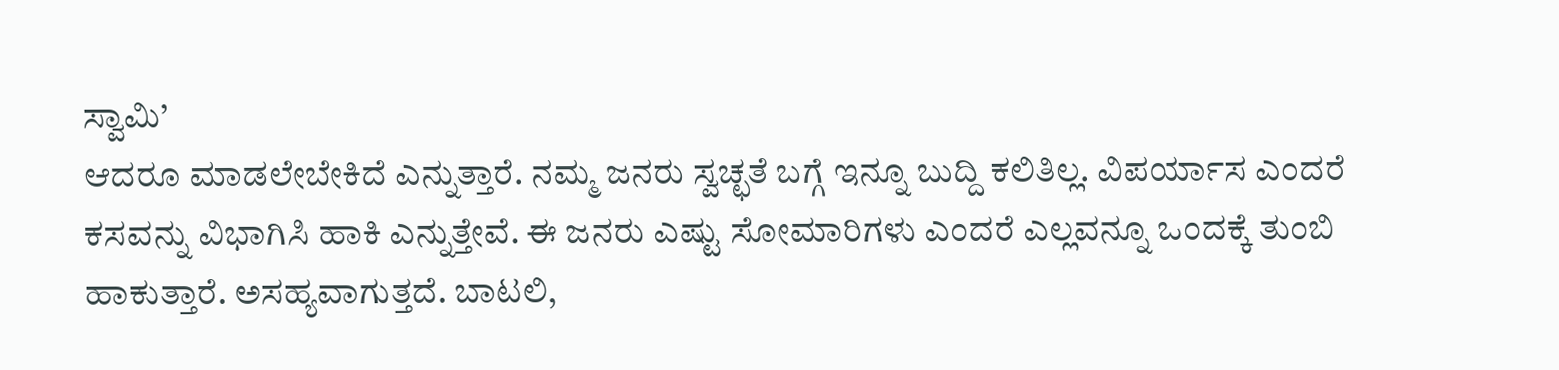ಸ್ವಾಮಿ’
ಆದರೂ ಮಾಡಲೇಬೇಕಿದೆ ಎನ್ನುತ್ತಾರೆ. ನಮ್ಮ ಜನರು ಸ್ವಚ್ಛತೆ ಬಗ್ಗೆ ಇನ್ನೂ ಬುದ್ದಿ ಕಲಿತಿಲ್ಲ. ವಿಪರ್ಯಾಸ ಎಂದರೆ ಕಸವನ್ನು ವಿಭಾಗಿಸಿ ಹಾಕಿ ಎನ್ನುತ್ತೇವೆ. ಈ ಜನರು ಎಷ್ಟು ಸೋಮಾರಿಗಳು ಎಂದರೆ ಎಲ್ಲವನ್ನೂ ಒಂದಕ್ಕೆ ತುಂಬಿ ಹಾಕುತ್ತಾರೆ. ಅಸಹ್ಯವಾಗುತ್ತದೆ. ಬಾಟಲಿ,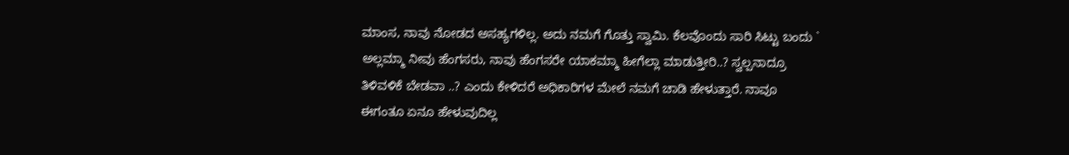ಮಾಂಸ, ನಾವು ನೋಡದ ಅಸಹ್ಯಗಳಿಲ್ಲ. ಅದು ನಮಗೆ ಗೊತ್ತು ಸ್ವಾಮಿ. ಕೆಲವೊಂದು ಸಾರಿ ಸಿಟ್ಟು ಬಂದು ` ಅಲ್ಲಮ್ಮಾ ನೀವು ಹೆಂಗಸರು, ನಾವು ಹೆಂಗಸರೇ ಯಾಕಮ್ಮಾ ಹೀಗೆಲ್ಲಾ ಮಾಡುತ್ತೀರಿ..? ಸ್ವಲ್ಪನಾದ್ರೂ ತಿಳಿವಳಿಕೆ ಬೇಡವಾ ..? ಎಂದು ಕೇಳಿದರೆ ಅಧಿಕಾರಿಗಳ ಮೇಲೆ ನಮಗೆ ಚಾಡಿ ಹೇಳುತ್ತಾರೆ. ನಾವೂ ಈಗಂತೂ ಏನೂ ಹೇಳುವುದಿಲ್ಲ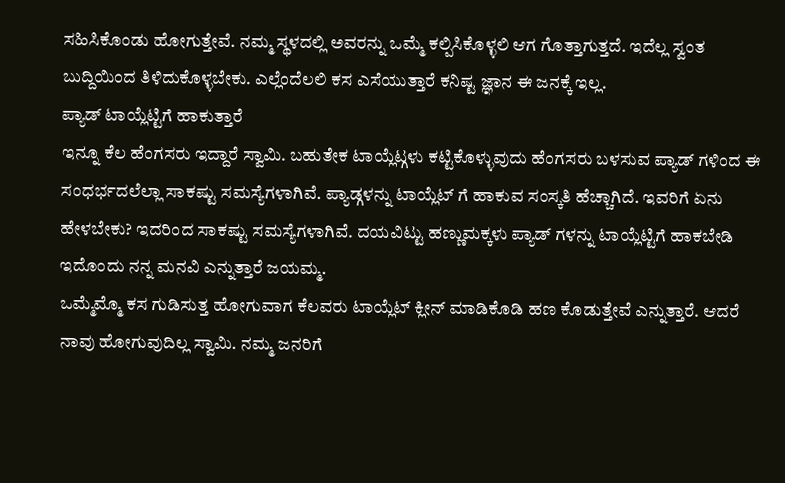ಸಹಿಸಿಕೊಂಡು ಹೋಗುತ್ತೇವೆ. ನಮ್ಮ ಸ್ಥಳದಲ್ಲಿ ಅವರನ್ನು ಒಮ್ಮೆ ಕಲ್ಪಿಸಿಕೊಳ್ಳಲಿ ಆಗ ಗೊತ್ತಾಗುತ್ತದೆ. ಇದೆಲ್ಲ ಸ್ವಂತ ಬುದ್ದಿಯಿಂದ ತಿಳಿದುಕೊಳ್ಳಬೇಕು. ಎಲ್ಲೆಂದೆಲಲಿ ಕಸ ಎಸೆಯುತ್ತಾರೆ ಕನಿಷ್ಟ ಜ್ಞಾನ ಈ ಜನಕ್ಕೆ ಇಲ್ಲ.
ಪ್ಯಾಡ್ ಟಾಯ್ಲೆಟ್ಟಿಗೆ ಹಾಕುತ್ತಾರೆ
ಇನ್ನೂ ಕೆಲ ಹೆಂಗಸರು ಇದ್ದಾರೆ ಸ್ವಾಮಿ. ಬಹುತೇಕ ಟಾಯ್ಲೆಟ್ಗಳು ಕಟ್ಟಿಕೊಳ್ಳುವುದು ಹೆಂಗಸರು ಬಳಸುವ ಪ್ಯಾಡ್ ಗಳಿಂದ ಈ ಸಂಧರ್ಭದಲೆಲ್ಲಾ ಸಾಕಷ್ಟು ಸಮಸ್ಯೆಗಳಾಗಿವೆ. ಪ್ಯಾಡ್ಗಳನ್ನು ಟಾಯ್ಲೆಟ್ ಗೆ ಹಾಕುವ ಸಂಸ್ಕತಿ ಹೆಚ್ಚಾಗಿದೆ. ಇವರಿಗೆ ಏನು ಹೇಳಬೇಕು? ಇದರಿಂದ ಸಾಕಷ್ಟು ಸಮಸ್ಯೆಗಳಾಗಿವೆ. ದಯವಿಟ್ಟು ಹಣ್ಣುಮಕ್ಕಳು ಪ್ಯಾಡ್ ಗಳನ್ನು ಟಾಯ್ಲೆಟ್ಟಿಗೆ ಹಾಕಬೇಡಿ ಇದೊಂದು ನನ್ನ ಮನವಿ ಎನ್ನುತ್ತಾರೆ ಜಯಮ್ಮ.
ಒಮ್ಮೆಮ್ಮೊ ಕಸ ಗುಡಿಸುತ್ತ ಹೋಗುವಾಗ ಕೆಲವರು ಟಾಯ್ಲೆಟ್ ಕ್ಲೀನ್ ಮಾಡಿಕೊಡಿ ಹಣ ಕೊಡುತ್ತೇವೆ ಎನ್ನುತ್ತಾರೆ. ಆದರೆ ನಾವು ಹೋಗುವುದಿಲ್ಲ ಸ್ವಾಮಿ. ನಮ್ಮ ಜನರಿಗೆ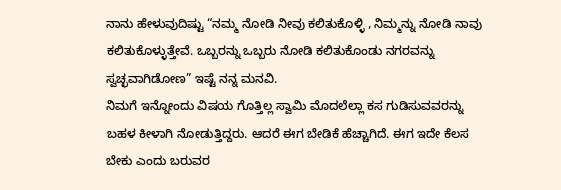ನಾನು ಹೇಳುವುದಿಷ್ಟು “ನಮ್ಮ ನೋಡಿ ನೀವು ಕಲಿತುಕೊಳ್ಳಿ , ನಿಮ್ಮನ್ನು ನೋಡಿ ನಾವು ಕಲಿತುಕೊಳ್ಳುತ್ತೇವೆ. ಒಬ್ಬರನ್ನು ಒಬ್ಬರು ನೋಡಿ ಕಲಿತುಕೊಂಡು ನಗರವನ್ನು ಸ್ವಚ್ಛವಾಗಿಡೋಣ” ಇಷ್ಟೆ ನನ್ನ ಮನವಿ.
ನಿಮಗೆ ಇನ್ನೋಂದು ವಿಷಯ ಗೊತ್ತಿಲ್ಲ ಸ್ವಾಮಿ ಮೊದಲೆಲ್ಲಾ ಕಸ ಗುಡಿಸುವವರನ್ನು ಬಹಳ ಕೀಳಾಗಿ ನೋಡುತ್ತಿದ್ದರು. ಆದರೆ ಈಗ ಬೇಡಿಕೆ ಹೆಚ್ಚಾಗಿದೆ. ಈಗ ಇದೇ ಕೆಲಸ ಬೇಕು ಎಂದು ಬರುವರ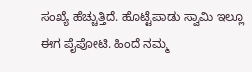ಸಂಖ್ಯೆ ಹೆಚ್ಚುತ್ತಿದೆ. ಹೊಟ್ಟೆಪಾಡು ಸ್ವಾಮಿ ಇಲ್ಲೂ ಈಗ ಪೈಪೋಟಿ. ಹಿಂದೆ ನಮ್ಮ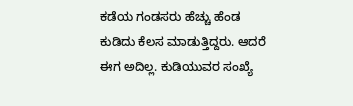ಕಡೆಯ ಗಂಡಸರು ಹೆಚ್ಚು ಹೆಂಡ ಕುಡಿದು ಕೆಲಸ ಮಾಡುತ್ತಿದ್ದರು. ಆದರೆ ಈಗ ಅದಿಲ್ಲ. ಕುಡಿಯುವರ ಸಂಖ್ಯೆ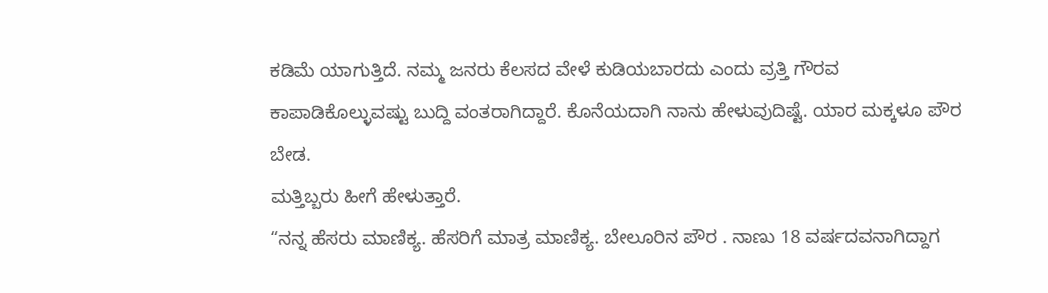ಕಡಿಮೆ ಯಾಗುತ್ತಿದೆ. ನಮ್ಮ ಜನರು ಕೆಲಸದ ವೇಳೆ ಕುಡಿಯಬಾರದು ಎಂದು ವ್ರತ್ತಿ ಗೌರವ ಕಾಪಾಡಿಕೊಲ್ಳುವಷ್ಟು ಬುದ್ದಿ ವಂತರಾಗಿದ್ದಾರೆ. ಕೊನೆಯದಾಗಿ ನಾನು ಹೇಳುವುದಿಷ್ಟೆ. ಯಾರ ಮಕ್ಕಳೂ ಪೌರ ಬೇಡ.
ಮತ್ತಿಬ್ಬರು ಹೀಗೆ ಹೇಳುತ್ತಾರೆ.
“ನನ್ನ ಹೆಸರು ಮಾಣಿಕ್ಯ. ಹೆಸರಿಗೆ ಮಾತ್ರ ಮಾಣಿಕ್ಯ. ಬೇಲೂರಿನ ಪೌರ . ನಾಣು 18 ವರ್ಷದವನಾಗಿದ್ದಾಗ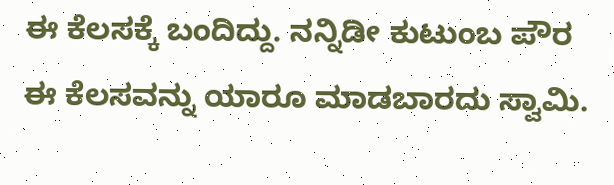ಈ ಕೆಲಸಕ್ಕೆ ಬಂದಿದ್ದು. ನನ್ನಿಡೀ ಕುಟುಂಬ ಪೌರ ಈ ಕೆಲಸವನ್ನು ಯಾರೂ ಮಾಡಬಾರದು ಸ್ವಾಮಿ.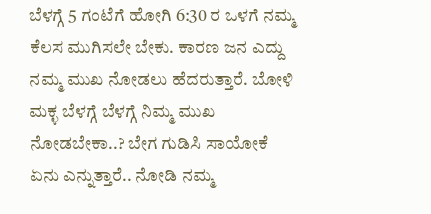ಬೆಳಗ್ಗೆ 5 ಗಂಟೆಗೆ ಹೋಗಿ 6:30 ರ ಒಳಗೆ ನಮ್ಮ ಕೆಲಸ ಮುಗಿಸಲೇ ಬೇಕು. ಕಾರಣ ಜನ ಎದ್ದು ನಮ್ಮ ಮುಖ ನೋಡಲು ಹೆದರುತ್ತಾರೆ. ಬೋಳಿ ಮಕ್ಳ ಬೆಳಗ್ಗೆ ಬೆಳಗ್ಗೆ ನಿಮ್ಮ ಮುಖ ನೋಡಬೇಕಾ..? ಬೇಗ ಗುಡಿಸಿ ಸಾಯೋಕೆ ಏನು ಎನ್ನುತ್ತಾರೆ.. ನೋಡಿ ನಮ್ಮ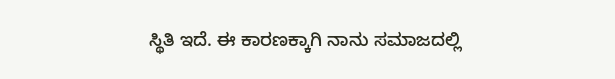ಸ್ಥಿತಿ ಇದೆ. ಈ ಕಾರಣಕ್ಕಾಗಿ ನಾನು ಸಮಾಜದಲ್ಲಿ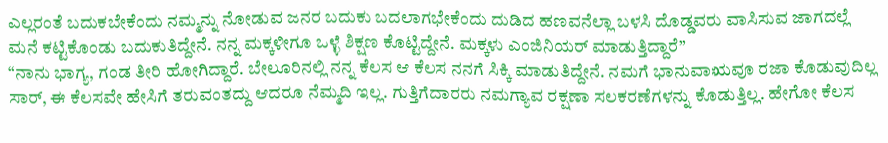ಎಲ್ಲರಂತೆ ಬದುಕಬೇಕೆಂದು ನಮ್ಮನ್ನು ನೋಡುವ ಜನರ ಬದುಕು ಬದಲಾಗಭೇಕೆಂದು ದುಡಿದ ಹಣವನೆಲ್ಲಾ ಬಳಸಿ ದೊಡ್ಡವರು ವಾಸಿಸುವ ಜಾಗದಲ್ಲೆ ಮನೆ ಕಟ್ಟಿಕೊಂಡು ಬದುಕುತಿದ್ದೇನೆ. ನನ್ನ ಮಕ್ಕಳೀಗೂ ಒಳ್ಳೆ ಶಿಕ್ಷಣ ಕೊಟ್ಟಿದ್ದೇನೆ. ಮಕ್ಕಳು ಎಂಜಿನಿಯರ್ ಮಾಡುತ್ತಿದ್ದಾರೆ”
“ನಾನು ಭಾಗ್ಯ, ಗಂಡ ತೀರಿ ಹೋಗಿದ್ದಾರೆ. ಬೇಲೂರಿನಲ್ಲಿ ನನ್ನ ಕೆಲಸ ಆ ಕೆಲಸ ನನಗೆ ಸಿಕ್ಕಿ ಮಾಡುತಿದ್ದೇನೆ. ನಮಗೆ ಭಾನುವಾಋವೂ ರಜಾ ಕೊಡುವುದಿಲ್ಲ ಸಾರ್, ಈ ಕೆಲಸವೇ ಹೇಸಿಗೆ ತರುವಂತದ್ದು ಆದರೂ ನೆಮ್ಮದಿ ಇಲ್ಲ. ಗುತ್ತಿಗೆದಾರರು ನಮಗ್ಯಾವ ರಕ್ಷಣಾ ಸಲಕರಣೆಗಳನ್ನು ಕೊಡುತ್ತಿಲ್ಲ. ಹೇಗೋ ಕೆಲಸ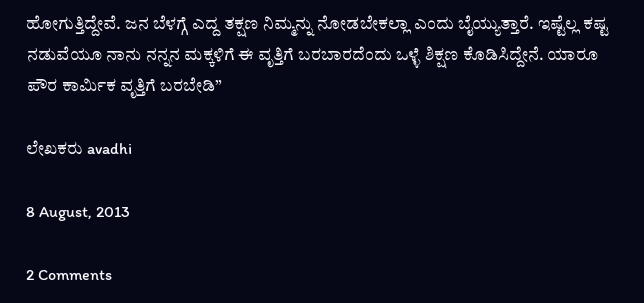ಹೋಗುತ್ತಿದ್ದೇವೆ. ಜನ ಬೆಳಗ್ಗೆ ಎದ್ದ ತಕ್ಷಣ ನಿಮ್ಮನ್ನು ನೋಡಬೇಕಲ್ಲಾ ಎಂದು ಬೈಯ್ಯುತ್ತಾರೆ. ಇಷ್ಟೆಲ್ಲ ಕಷ್ಟ ನಡುವೆಯೂ ನಾನು ನನ್ನನ ಮಕ್ಕಳಿಗೆ ಈ ವೃತ್ತಿಗೆ ಬರಬಾರದೆಂದು ಒಳ್ಳೆ ಶಿಕ್ಷಣ ಕೊಡಿಸಿದ್ದೇನೆ. ಯಾರೂ ಪೌರ ಕಾರ್ಮಿಕ ವೃತ್ತಿಗೆ ಬರಬೇಡಿ”

ಲೇಖಕರು avadhi

8 August, 2013

2 Comments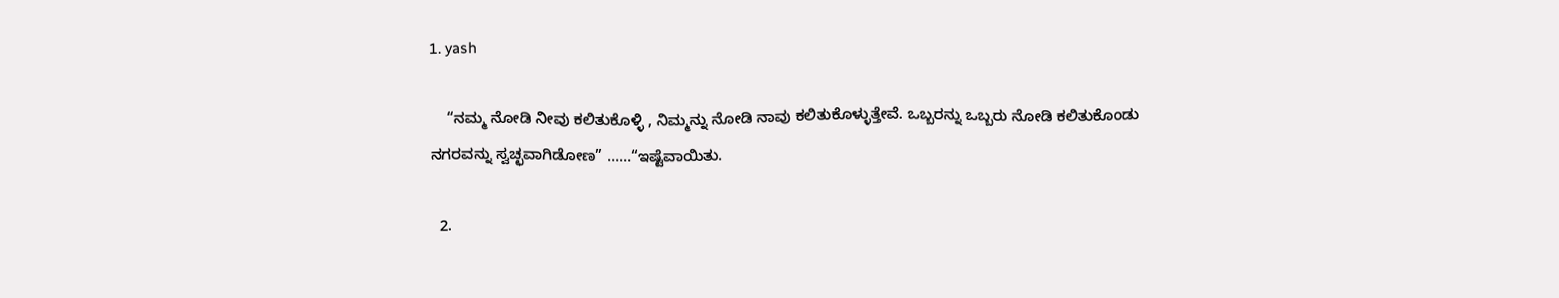1. yash

    “ನಮ್ಮ ನೋಡಿ ನೀವು ಕಲಿತುಕೊಳ್ಳಿ , ನಿಮ್ಮನ್ನು ನೋಡಿ ನಾವು ಕಲಿತುಕೊಳ್ಳುತ್ತೇವೆ. ಒಬ್ಬರನ್ನು ಒಬ್ಬರು ನೋಡಿ ಕಲಿತುಕೊಂಡು ನಗರವನ್ನು ಸ್ವಚ್ಛವಾಗಿಡೋಣ” ……“ಇಷ್ಟೆವಾಯಿತು.

  2.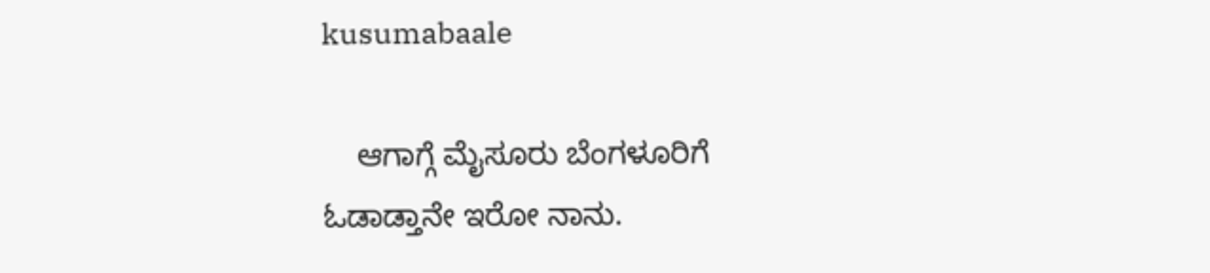kusumabaale

    ಆಗಾಗ್ಗೆ ಮೈಸೂರು ಬೆಂಗಳೂರಿಗೆ ಓಡಾಡ್ತಾನೇ ಇರೋ ನಾನು.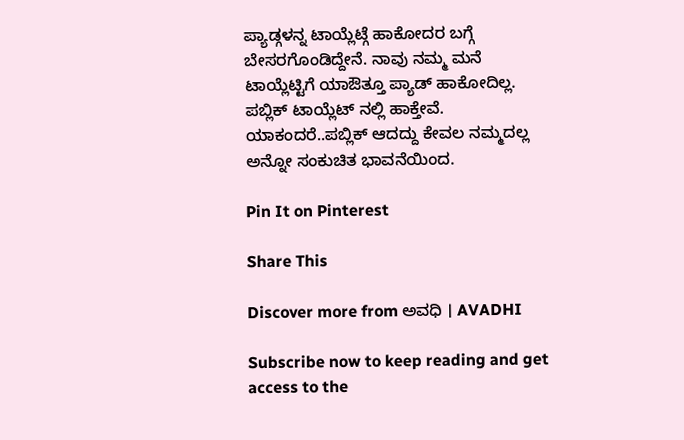ಪ್ಯಾಡ್ಗಳನ್ನ ಟಾಯ್ಲೆಟ್ಗೆ ಹಾಕೋದರ ಬಗ್ಗೆ ಬೇಸರಗೊಂಡಿದ್ದೇನೆ. ನಾವು ನಮ್ಮ ಮನೆ ಟಾಯ್ಲೆಟ್ಟಿಗೆ ಯಾಔತ್ತೂ ಪ್ಯಾಡ್ ಹಾಕೋದಿಲ್ಲ. ಪಬ್ಲಿಕ್ ಟಾಯ್ಲೆಟ್ ನಲ್ಲಿ ಹಾಕ್ತೇವೆ. ಯಾಕಂದರೆ..ಪಬ್ಲಿಕ್ ಆದದ್ದು ಕೇವಲ ನಮ್ಮದಲ್ಲ ಅನ್ನೋ ಸಂಕುಚಿತ ಭಾವನೆಯಿಂದ.

Pin It on Pinterest

Share This

Discover more from ಅವಧಿ । AVADHI

Subscribe now to keep reading and get access to the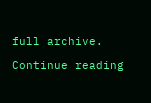full archive.

Continue reading